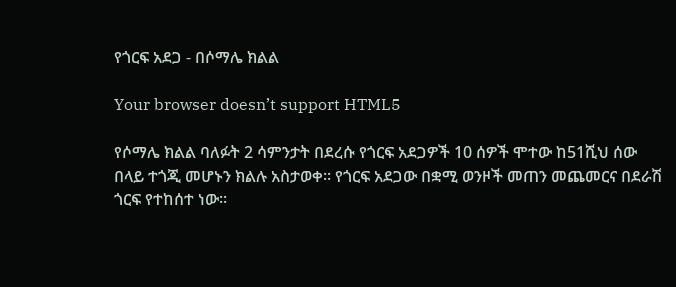የጎርፍ አደጋ - በሶማሌ ክልል

Your browser doesn’t support HTML5

የሶማሌ ክልል ባለፉት 2 ሳምንታት በደረሱ የጎርፍ አደጋዎች 10 ሰዎች ሞተው ከ51ሺህ ሰው በላይ ተጎጂ መሆኑን ክልሉ አስታወቀ። የጎርፍ አደጋው በቋሚ ወንዞች መጠን መጨመርና በደራሽ ጎርፍ የተከሰተ ነው።